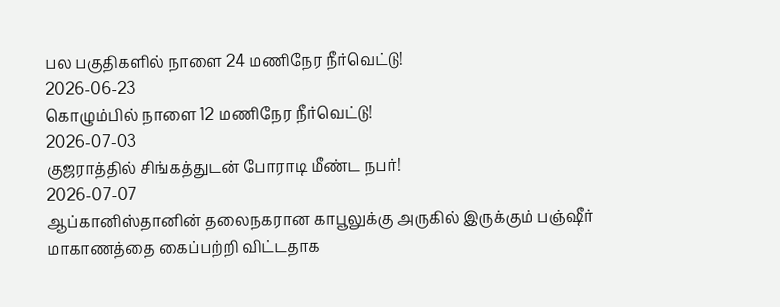பல பகுதிகளில் நாளை 24 மணிநேர நீர்வெட்டு!
2026-06-23
கொழும்பில் நாளை 12 மணிநேர நீர்வெட்டு!
2026-07-03
குஜராத்தில் சிங்கத்துடன் போராடி மீண்ட நபர்!
2026-07-07
ஆப்கானிஸ்தானின் தலைநகரான காபூலுக்கு அருகில் இருக்கும் பஞ்ஷீர் மாகாணத்தை கைப்பற்றி விட்டதாக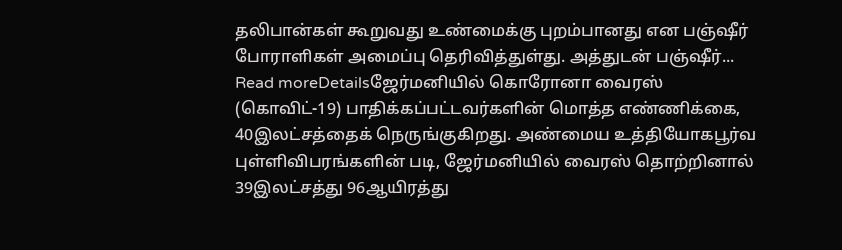தலிபான்கள் கூறுவது உண்மைக்கு புறம்பானது என பஞ்ஷீர் போராளிகள் அமைப்பு தெரிவித்துள்து. அத்துடன் பஞ்ஷீர்...
Read moreDetailsஜேர்மனியில் கொரோனா வைரஸ் (கொவிட்-19) பாதிக்கப்பட்டவர்களின் மொத்த எண்ணிக்கை, 40இலட்சத்தைக் நெருங்குகிறது. அண்மைய உத்தியோகபூர்வ புள்ளிவிபரங்களின் படி, ஜேர்மனியில் வைரஸ் தொற்றினால் 39இலட்சத்து 96ஆயிரத்து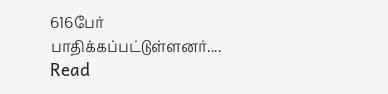616பேர் பாதிக்கப்பட்டுள்ளனர்....
Read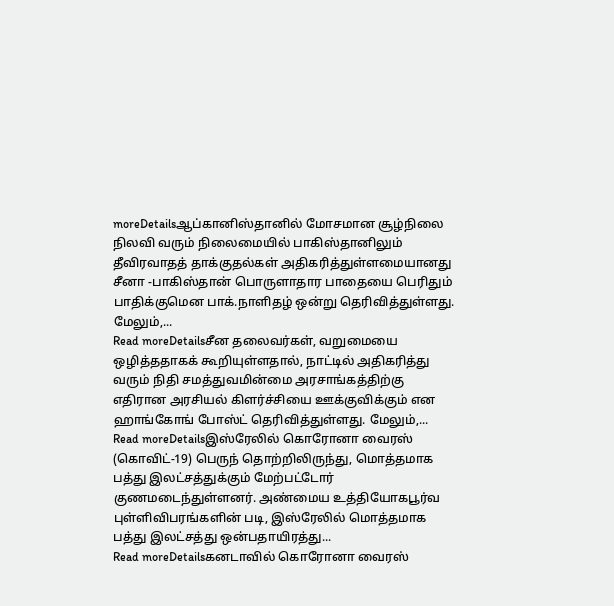moreDetailsஆப்கானிஸ்தானில் மோசமான சூழ்நிலை நிலவி வரும் நிலைமையில் பாகிஸ்தானிலும் தீவிரவாதத் தாக்குதல்கள் அதிகரித்துள்ளமையானது சீனா -பாகிஸ்தான் பொருளாதார பாதையை பெரிதும் பாதிக்குமென பாக்.நாளிதழ் ஒன்று தெரிவித்துள்ளது. மேலும்,...
Read moreDetailsசீன தலைவர்கள், வறுமையை ஒழித்ததாகக் கூறியுள்ளதால், நாட்டில் அதிகரித்து வரும் நிதி சமத்துவமின்மை அரசாங்கத்திற்கு எதிரான அரசியல் கிளர்ச்சியை ஊக்குவிக்கும் என ஹாங்கோங் போஸ்ட் தெரிவித்துள்ளது. மேலும்,...
Read moreDetailsஇஸ்ரேலில் கொரோனா வைரஸ் (கொவிட்-19) பெருந் தொற்றிலிருந்து, மொத்தமாக பத்து இலட்சத்துக்கும் மேற்பட்டோர் குணமடைந்துள்ளனர். அண்மைய உத்தியோகபூர்வ புள்ளிவிபரங்களின் படி, இஸ்ரேலில் மொத்தமாக பத்து இலட்சத்து ஒன்பதாயிரத்து...
Read moreDetailsகனடாவில் கொரோனா வைரஸ்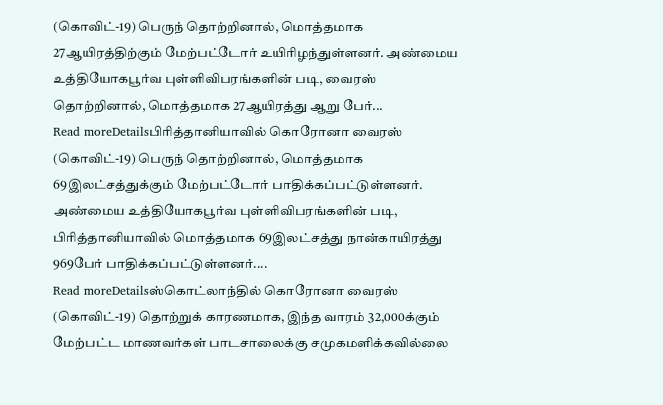(கொவிட்-19) பெருந் தொற்றினால், மொத்தமாக 27ஆயிரத்திற்கும் மேற்பட்டோர் உயிரிழந்துள்ளனர். அண்மைய உத்தியோகபூர்வ புள்ளிவிபரங்களின் படி, வைரஸ் தொற்றினால், மொத்தமாக 27ஆயிரத்து ஆறு பேர்...
Read moreDetailsபிரித்தானியாவில் கொரோனா வைரஸ் (கொவிட்-19) பெருந் தொற்றினால், மொத்தமாக 69இலட்சத்துக்கும் மேற்பட்டோர் பாதிக்கப்பட்டுள்ளனர். அண்மைய உத்தியோகபூர்வ புள்ளிவிபரங்களின் படி, பிரித்தானியாவில் மொத்தமாக 69இலட்சத்து நான்காயிரத்து 969பேர் பாதிக்கப்பட்டுள்ளனர்....
Read moreDetailsஸ்கொட்லாந்தில் கொரோனா வைரஸ் (கொவிட்-19) தொற்றுக் காரணமாக, இந்த வாரம் 32,000க்கும் மேற்பட்ட மாணவர்கள் பாடசாலைக்கு சமுகமளிக்கவில்லை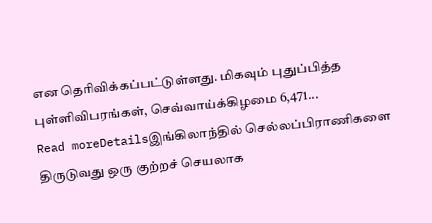என தெரிவிக்கப்பட்டுள்ளது. மிகவும் புதுப்பித்த புள்ளிவிபரங்கள், செவ்வாய்க்கிழமை 6,471...
Read moreDetailsஇங்கிலாந்தில் செல்லப்பிராணிகளை திருடுவது ஒரு குற்றச் செயலாக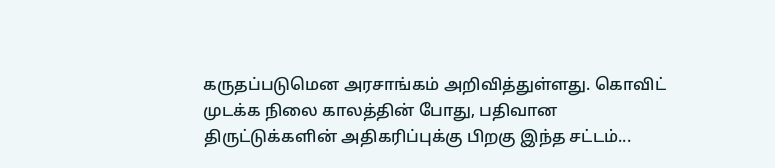கருதப்படுமென அரசாங்கம் அறிவித்துள்ளது. கொவிட் முடக்க நிலை காலத்தின் போது, பதிவான திருட்டுக்களின் அதிகரிப்புக்கு பிறகு இந்த சட்டம்...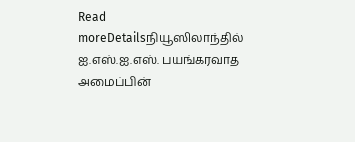Read moreDetailsநியூஸிலாந்தில் ஐ.எஸ்.ஐ.எஸ். பயங்கரவாத அமைப்பின்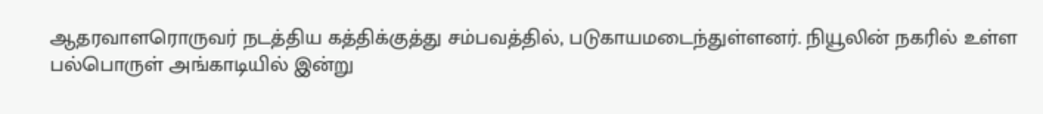ஆதரவாளரொருவர் நடத்திய கத்திக்குத்து சம்பவத்தில், படுகாயமடைந்துள்ளனர். நியூலின் நகரில் உள்ள பல்பொருள் அங்காடியில் இன்று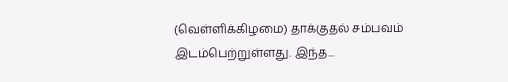(வெள்ளிக்கிழமை) தாக்குதல் சம்பவம் இடம்பெற்றுள்ளது. இந்த...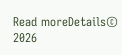Read moreDetails© 2026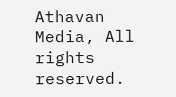Athavan Media, All rights reserved.